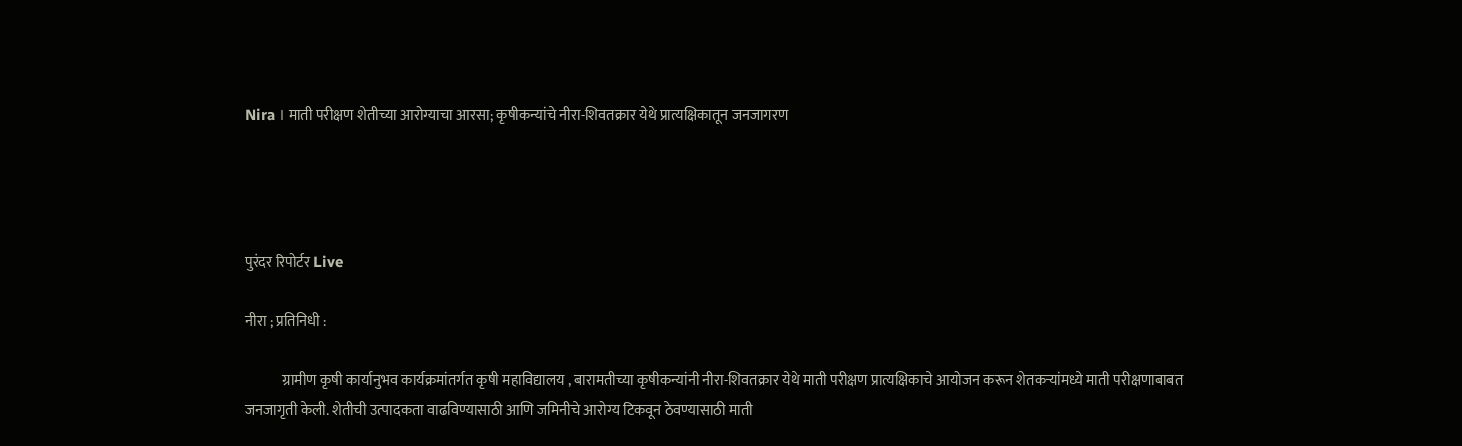Nira । माती परीक्षण शेतीच्या आरोग्याचा आरसा; कृषीकन्यांचे नीरा-शिवतक्रार येथे प्रात्यक्षिकातून जनजागरण




पुरंदर रिपोर्टर Live

नीरा ; प्रतिनिधी :

             ग्रामीण कृषी कार्यानुभव कार्यक्रमांतर्गत कृषी महाविद्यालय , बारामतीच्या कृषीकन्यांनी नीरा-शिवतक्रार येथे माती परीक्षण प्रात्यक्षिकाचे आयोजन करून शेतकऱ्यांमध्ये माती परीक्षणाबाबत जनजागृती केली. शेतीची उत्पादकता वाढविण्यासाठी आणि जमिनीचे आरोग्य टिकवून ठेवण्यासाठी माती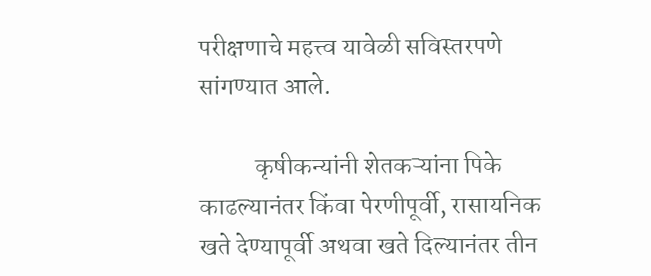परीक्षणाचे महत्त्व यावेळी सविस्तरपणे सांगण्यात आले.

           कृषीकन्यांनी शेतकऱ्यांना पिके काढल्यानंतर किंवा पेरणीपूर्वी, रासायनिक खते देण्यापूर्वी अथवा खते दिल्यानंतर तीन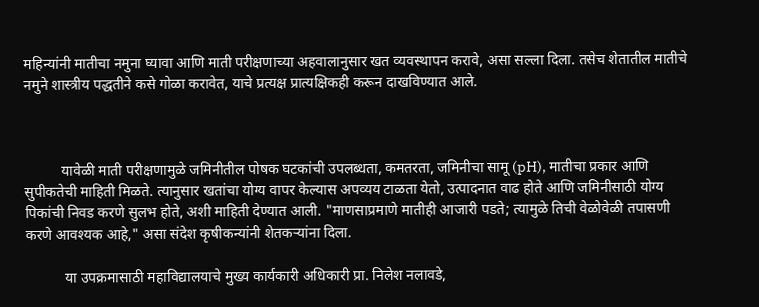महिन्यांनी मातीचा नमुना घ्यावा आणि माती परीक्षणाच्या अहवालानुसार खत व्यवस्थापन करावे, असा सल्ला दिला. तसेच शेतातील मातीचे नमुने शास्त्रीय पद्धतीने कसे गोळा करावेत, याचे प्रत्यक्ष प्रात्यक्षिकही करून दाखविण्यात आले.



          यावेळी माती परीक्षणामुळे जमिनीतील पोषक घटकांची उपलब्धता, कमतरता, जमिनीचा सामू (pH), मातीचा प्रकार आणि सुपीकतेची माहिती मिळते. त्यानुसार खतांचा योग्य वापर केल्यास अपव्यय टाळता येतो, उत्पादनात वाढ होते आणि जमिनीसाठी योग्य पिकांची निवड करणे सुलभ होते, अशी माहिती देण्यात आली. "माणसाप्रमाणे मातीही आजारी पडते; त्यामुळे तिची वेळोवेळी तपासणी करणे आवश्यक आहे," असा संदेश कृषीकन्यांनी शेतकऱ्यांना दिला.

           या उपक्रमासाठी महाविद्यालयाचे मुख्य कार्यकारी अधिकारी प्रा. निलेश नलावडे,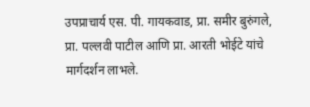उपप्राचार्य एस. पी. गायकवाड, प्रा. समीर बुरुंगले, प्रा. पल्लवी पाटील आणि प्रा. आरती भोईटे यांचे मार्गदर्शन लाभले.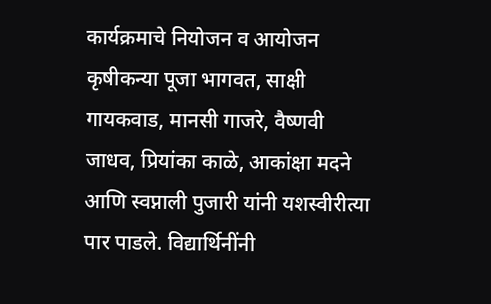कार्यक्रमाचे नियोजन व आयोजन कृषीकन्या पूजा भागवत, साक्षी गायकवाड, मानसी गाजरे, वैष्णवी जाधव, प्रियांका काळे, आकांक्षा मदने आणि स्वप्नाली पुजारी यांनी यशस्वीरीत्या पार पाडले. विद्यार्थिनींनी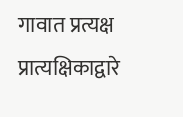गावात प्रत्यक्ष प्रात्यक्षिकाद्वारे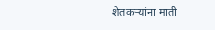शेतकऱ्यांना माती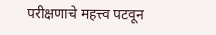परीक्षणाचे महत्त्व पटवून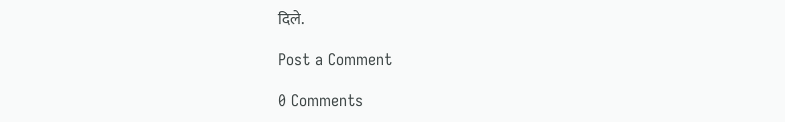दिले.

Post a Comment

0 Comments